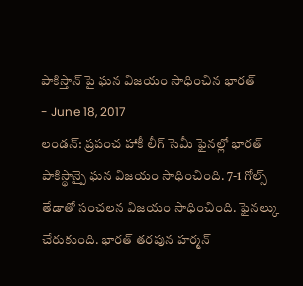పాకిస్తాన్ పై ఘన విజయం సాధించిన భారత్
- June 18, 2017
లండన్: ప్రపంచ హాకీ లీగ్ సెమీ ఫైనల్లో భారత్ పాకిస్థాన్పై ఘన విజయం సాధించింది. 7-1 గోల్స్ తేడాతో సంచలన విజయం సాధించింది. ఫైనల్కు చేరుకుంది. భారత్ తరపున హర్మన్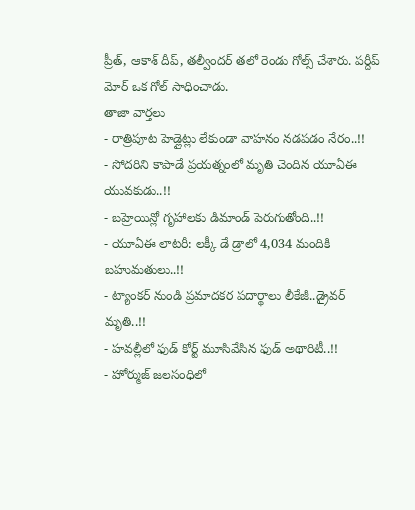ప్రీత్, ఆకాశ్ దీప్, తల్వీందర్ తలో రెండు గోల్స్ చేశారు. పర్దీప్ మోర్ ఒక గోల్ సాధించాడు.
తాజా వార్తలు
- రాత్రిపూట హెడ్లైట్లు లేకుండా వాహనం నడపడం నేరం..!!
- సోదరిని కాపాడే ప్రయత్నంలో మృతి చెందిన యూఏఈ యువకుడు..!!
- బహ్రెయిన్లో గృహాలకు డిమాండ్ పెరుగుతోంది..!!
- యూఏఈ లాటరీ: లక్కీ డే డ్రాలో 4,034 మందికి బహుమతులు..!!
- ట్యాంకర్ నుండి ప్రమాదకర పదార్థాలు లీకేజీ..డ్రైవర్ మృతి..!!
- హవల్లీలో ఫుడ్ కోర్ట్ మూసివేసిన ఫుడ్ అథారిటీ..!!
- హోర్ముజ్ జలసంధిలో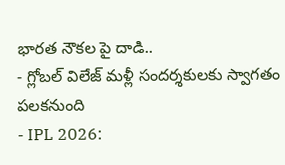భారత నౌకల పై దాడి..
- గ్లోబల్ విలేజ్ మళ్లీ సందర్శకులకు స్వాగతం పలకనుంది
- IPL 2026: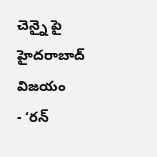చెన్నై పై హైదరాబాద్ విజయం
- ‘రన్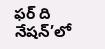ఫర్ ది నేషన్’లో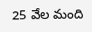25 వేల మంది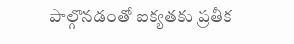పాల్గొనడంతో ఐక్యతకు ప్రతీక